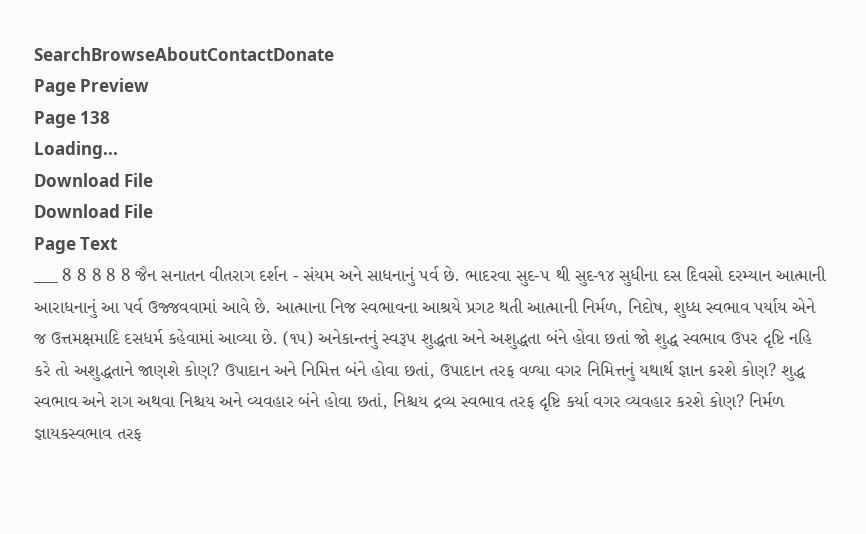SearchBrowseAboutContactDonate
Page Preview
Page 138
Loading...
Download File
Download File
Page Text
___ 8 8 8 8 8 જૈન સનાતન વીતરાગ દર્શન - સંયમ અને સાધનાનું પર્વ છે. ભાદરવા સુદ-૫ થી સુદ-૧૪ સુધીના દસ દિવસો દરમ્યાન આત્માની આરાધનાનું આ પર્વ ઉજ્જવવામાં આવે છે. આત્માના નિજ સ્વભાવના આશ્રયે પ્રગટ થતી આત્માની નિર્મળ, નિદોષ, શુધ્ધ સ્વભાવ પર્યાય એને જ ઉત્તમક્ષમાદિ દસધર્મ કહેવામાં આવ્યા છે. (૧૫) અનેકાન્તનું સ્વરૂપ શુદ્ધતા અને અશુદ્ધતા બંને હોવા છતાં જો શુદ્ધ સ્વભાવ ઉપર દૃષ્ટિ નહિ કરે તો અશુદ્ધતાને જાણશે કોણ? ઉપાદાન અને નિમિત્ત બંને હોવા છતાં, ઉપાદાન તરફ વળ્યા વગર નિમિત્તનું યથાર્થ જ્ઞાન કરશે કોણ? શુદ્ધ સ્વભાવ અને રાગ અથવા નિશ્ચય અને વ્યવહાર બંને હોવા છતાં, નિશ્ચય દ્રવ્ય સ્વભાવ તરફ દૃષ્ટિ કર્યા વગર વ્યવહાર કરશે કોણ? નિર્મળ જ્ઞાયકસ્વભાવ તરફ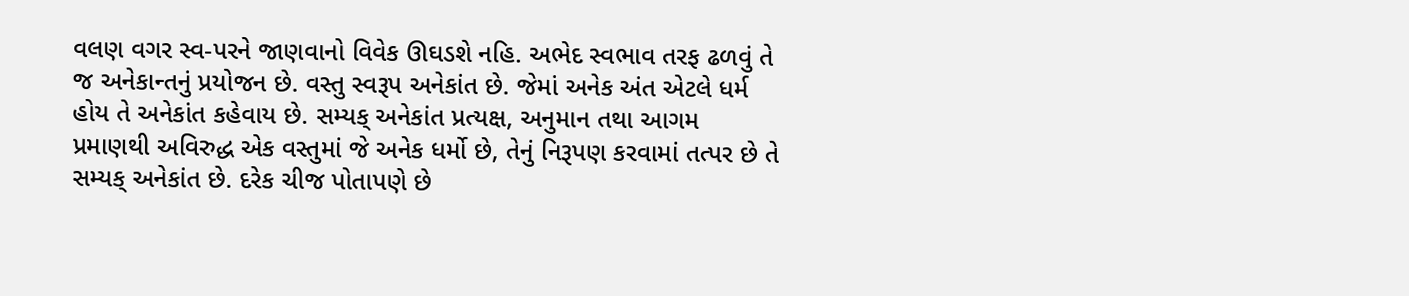વલણ વગર સ્વ-પરને જાણવાનો વિવેક ઊઘડશે નહિ. અભેદ સ્વભાવ તરફ ઢળવું તે જ અનેકાન્તનું પ્રયોજન છે. વસ્તુ સ્વરૂપ અનેકાંત છે. જેમાં અનેક અંત એટલે ધર્મ હોય તે અનેકાંત કહેવાય છે. સમ્યક્ અનેકાંત પ્રત્યક્ષ, અનુમાન તથા આગમ પ્રમાણથી અવિરુદ્ધ એક વસ્તુમાં જે અનેક ધર્મો છે, તેનું નિરૂપણ કરવામાં તત્પર છે તે સમ્યક્ અનેકાંત છે. દરેક ચીજ પોતાપણે છે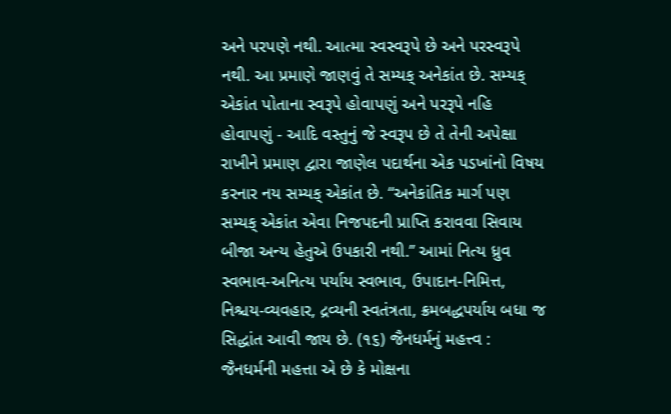અને પરપણે નથી. આત્મા સ્વસ્વરૂપે છે અને પરસ્વરૂપે નથી. આ પ્રમાણે જાણવું તે સમ્યક્ અનેકાંત છે. સમ્યક્ એકાંત પોતાના સ્વરૂપે હોવાપણું અને પરરૂપે નહિ હોવાપણું - આદિ વસ્તુનું જે સ્વરૂપ છે તે તેની અપેક્ષા રાખીને પ્રમાણ દ્વારા જાણેલ પદાર્થના એક પડખાંનો વિષય કરનાર નય સમ્યક્ એકાંત છે. “અનેકાંતિક માર્ગ પણ સમ્યક્ એકાંત એવા નિજપદની પ્રાપ્તિ કરાવવા સિવાય બીજા અન્ય હેતુએ ઉપકારી નથી.’’ આમાં નિત્ય ધ્રુવ સ્વભાવ-અનિત્ય પર્યાય સ્વભાવ, ઉપાદાન-નિમિત્ત, નિશ્ચય-વ્યવહાર, દ્રવ્યની સ્વતંત્રતા, ક્રમબદ્ધપર્યાય બધા જ સિદ્ધાંત આવી જાય છે. (૧૬) જૈનધર્મનું મહત્ત્વ : જૈનધર્મની મહત્તા એ છે કે મોક્ષના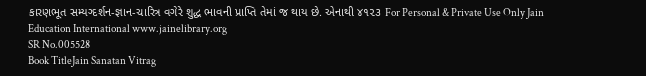કારણભૂત સમ્યગ્દર્શન-જ્ઞાન-ચારિત્ર વગેરે શુદ્ધ ભાવની પ્રાપ્તિ તેમાં જ થાય છે. એનાથી ૪૧૨૩ For Personal & Private Use Only Jain Education International www.jainelibrary.org
SR No.005528
Book TitleJain Sanatan Vitrag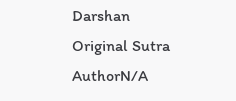Darshan
Original Sutra AuthorN/A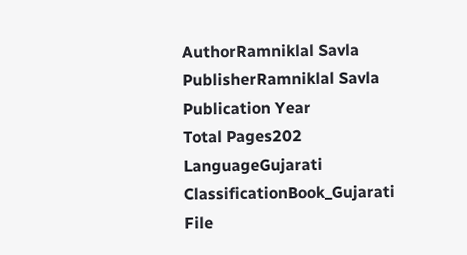AuthorRamniklal Savla
PublisherRamniklal Savla
Publication Year
Total Pages202
LanguageGujarati
ClassificationBook_Gujarati
File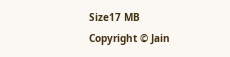Size17 MB
Copyright © Jain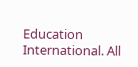Education International. All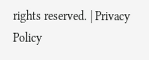rights reserved. | Privacy Policy